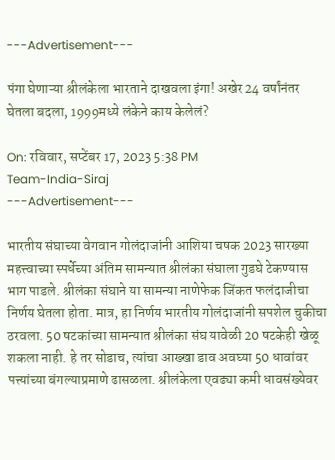---Advertisement---

पंगा घेणाऱ्या श्रीलंकेला भारताने दाखवला इंगा! अखेर 24 वर्षांनंतर घेतला बदला, 1999मध्ये लंकेने काय केलेलं?

On: रविवार, सप्टेंबर 17, 2023 5:38 PM
Team-India-Siraj
---Advertisement---

भारतीय संघाच्या वेगवान गोलंदाजांनी आशिया चषक 2023 सारख्या महत्त्वाच्या स्पर्धेच्या अंतिम सामन्यात श्रीलंका संघाला गुडघे टेकण्यास भाग पाडले. श्रीलंका संघाने या सामन्या नाणेफेक जिंकत फलंदाजीचा निर्णय घेतला होता. मात्र, हा निर्णय भारतीय गोलंदाजांनी सपशेल चुकीचा ठरवला. 50 षटकांच्या सामन्यात श्रीलंका संघ यावेळी 20 षटकेही खेळू शकला नाही. हे तर सोडाच, त्यांचा आख्खा डाव अवघ्या 50 धावांवर पत्त्यांच्या बंगल्याप्रमाणे ढासळला. श्रीलंकेला एवढ्या कमी धावसंख्येवर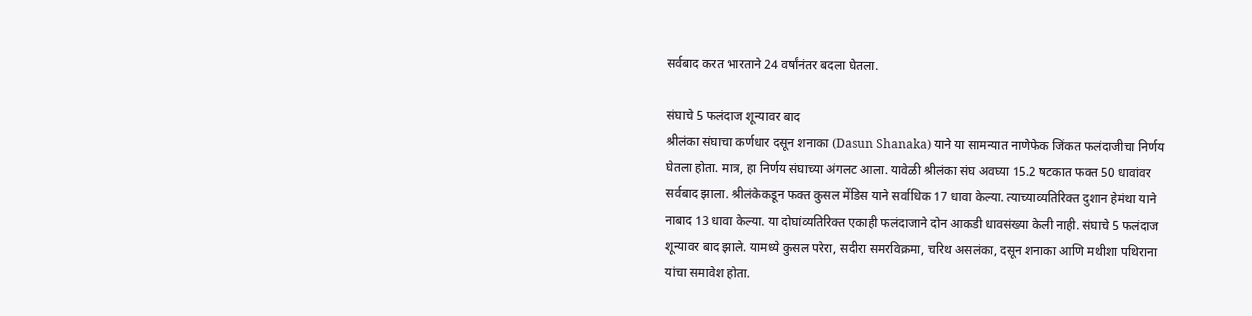सर्वबाद करत भारताने 24 वर्षांनंतर बदला घेतला.

संघाचे 5 फलंदाज शून्यावर बाद
श्रीलंका संघाचा कर्णधार दसून शनाका (Dasun Shanaka) याने या सामन्यात नाणेफेक जिंकत फलंदाजीचा निर्णय घेतला होता. मात्र, हा निर्णय संघाच्या अंगलट आला. यावेळी श्रीलंका संघ अवघ्या 15.2 षटकात फक्त 50 धावांवर सर्वबाद झाला. श्रीलंकेकडून फक्त कुसल मेंडिस याने सर्वाधिक 17 धावा केल्या. त्याच्याव्यतिरिक्त दुशान हेमंथा याने नाबाद 13 धावा केल्या. या दोघांव्यतिरिक्त एकाही फलंदाजाने दोन आकडी धावसंख्या केली नाही. संघाचे 5 फलंदाज शून्यावर बाद झाले. यामध्ये कुसल परेरा, सदीरा समरविक्रमा, चरिथ असलंका, दसून शनाका आणि मथीशा पथिराना यांचा समावेश होता.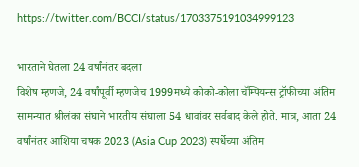https://twitter.com/BCCI/status/1703375191034999123

भारताने घेतला 24 वर्षांनंतर बदला
विशेष म्हणजे, 24 वर्षांपूर्वी म्हणजेच 1999मध्ये कोको-कोला चॅम्पियन्स ट्रॉफीच्या अंतिम सामन्यात श्रीलंका संघाने भारतीय संघाला 54 धावांवर सर्वबाद केले होते. मात्र, आता 24 वर्षांनंतर आशिया चषक 2023 (Asia Cup 2023) स्पर्धेच्या अंतिम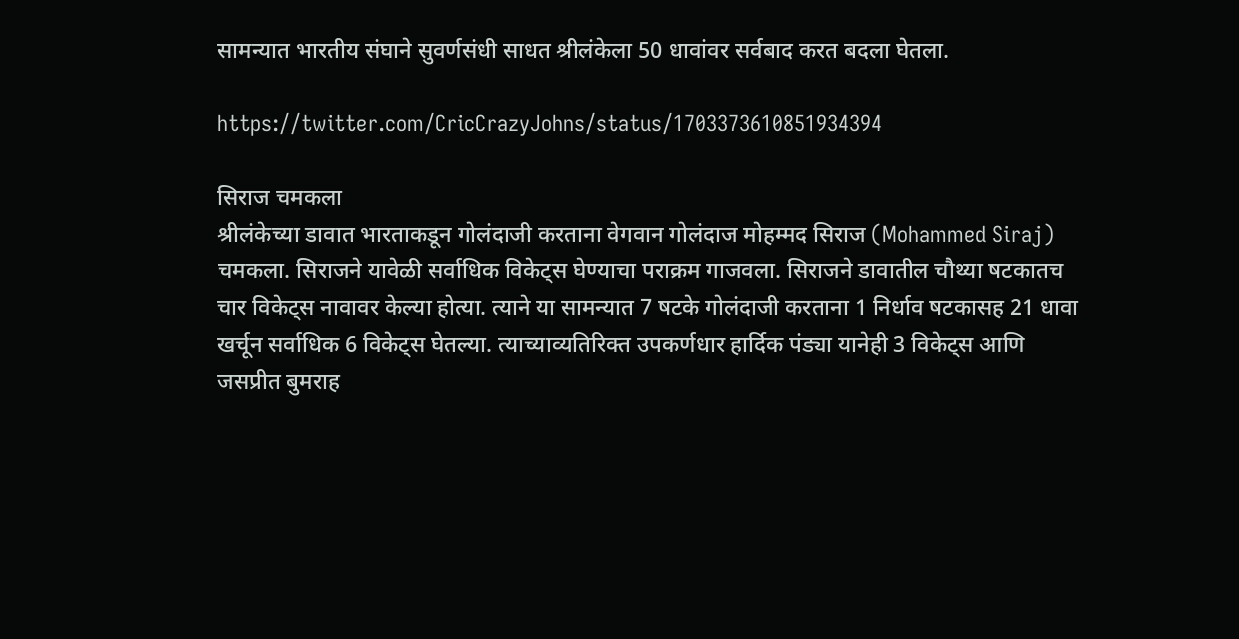सामन्यात भारतीय संघाने सुवर्णसंधी साधत श्रीलंकेला 50 धावांवर सर्वबाद करत बदला घेतला.

https://twitter.com/CricCrazyJohns/status/1703373610851934394

सिराज चमकला
श्रीलंकेच्या डावात भारताकडून गोलंदाजी करताना वेगवान गोलंदाज मोहम्मद सिराज (Mohammed Siraj) चमकला. सिराजने यावेळी सर्वाधिक विकेट्स घेण्याचा पराक्रम गाजवला. सिराजने डावातील चौथ्या षटकातच चार विकेट्स नावावर केल्या होत्या. त्याने या सामन्यात 7 षटके गोलंदाजी करताना 1 निर्धाव षटकासह 21 धावा खर्चून सर्वाधिक 6 विकेट्स घेतल्या. त्याच्याव्यतिरिक्त उपकर्णधार हार्दिक पंड्या यानेही 3 विकेट्स आणि जसप्रीत बुमराह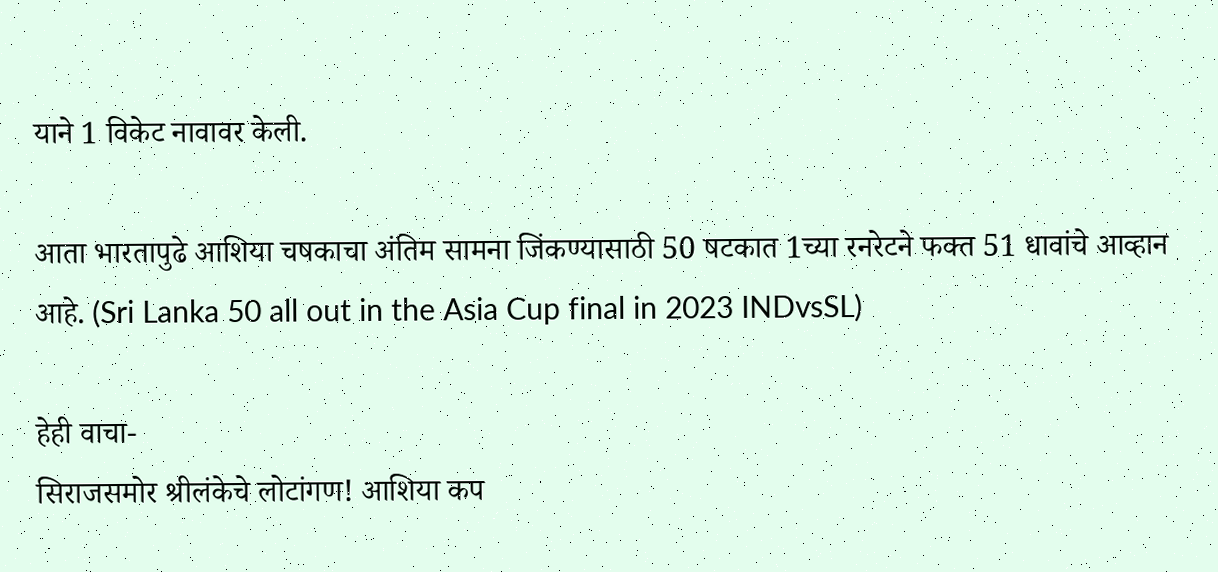याने 1 विकेट नावावर केली.

आता भारतापुढे आशिया चषकाचा अंतिम सामना जिंकण्यासाठी 50 षटकात 1च्या रनरेटने फक्त 51 धावांचे आव्हान आहे. (Sri Lanka 50 all out in the Asia Cup final in 2023 INDvsSL)

हेही वाचा-
सिराजसमोर श्रीलंकेचे लोटांगण! आशिया कप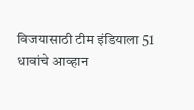विजयासाठी टीम इंडियाला 51 धावांचे आव्हान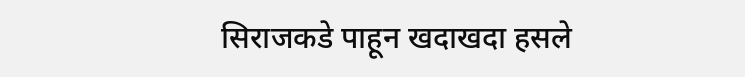सिराजकडे पाहून खदाखदा हसले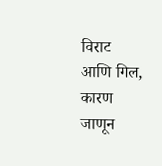विराट आणि गिल, कारण जाणून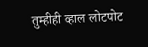तुम्हीही व्हाल लोटपोट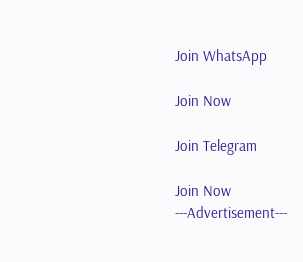Join WhatsApp

Join Now

Join Telegram

Join Now
---Advertisement---